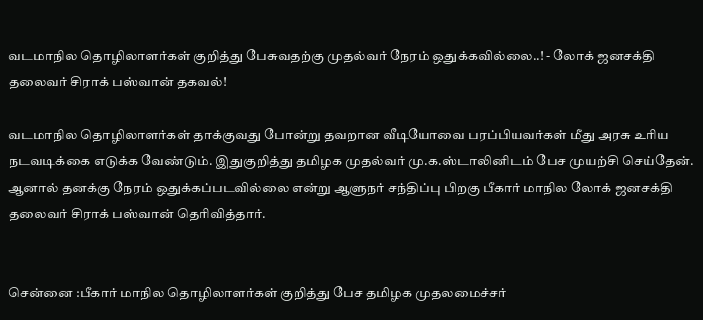வடமாநில தொழிலாளர்கள் குறித்து பேசுவதற்கு முதல்வர் நேரம் ஒதுக்கவில்லை..! - லோக் ஜனசக்தி தலைவர் சிராக் பஸ்வான் தகவல்!

வடமாநில தொழிலாளர்கள் தாக்குவது போன்று தவறான வீடியோவை பரப்பியவர்கள் மீது அரசு உரிய நடவடிக்கை எடுக்க வேண்டும். இதுகுறித்து தமிழக முதல்வர் மு.க.ஸ்டாலினிடம் பேச முயற்சி செய்தேன். ஆனால் தனக்கு நேரம் ஒதுக்கப்படவில்லை என்று ஆளுநர் சந்திப்பு பிறகு பீகார் மாநில லோக் ஜனசக்தி தலைவர் சிராக் பஸ்வான் தெரிவித்தார்.


சென்னை :பீகார் மாநில தொழிலாளர்கள் குறித்து பேச தமிழக முதலமைச்சர்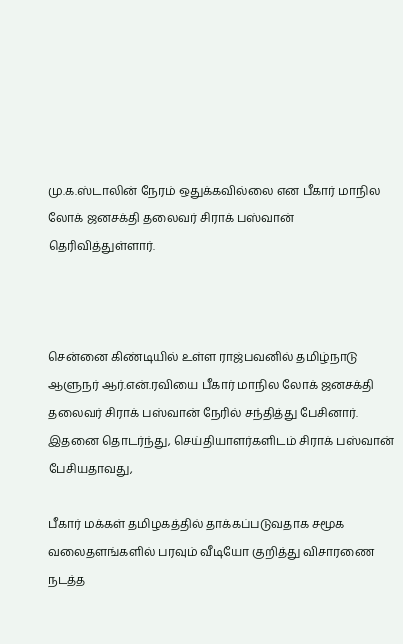மு.க.ஸ்டாலின் நேரம் ஒதுக்கவில்லை என பீகார் மாநில லோக் ஜனசக்தி தலைவர் சிராக் பஸ்வான் தெரிவித்துள்ளார்.



சென்னை கிண்டியில் உள்ள ராஜ்பவனில் தமிழ்நாடு ஆளுநர் ஆர்.என்.ரவியை பீகார் மாநில லோக் ஜனசக்தி தலைவர் சிராக் பஸ்வான் நேரில் சந்தித்து பேசினார். இதனை தொடர்ந்து, செய்தியாளர்களிடம் சிராக் பஸ்வான் பேசியதாவது,

பீகார் மக்கள் தமிழகத்தில் தாக்கப்படுவதாக சமூக வலைதளங்களில் பரவும் வீடியோ குறித்து விசாரணை நடத்த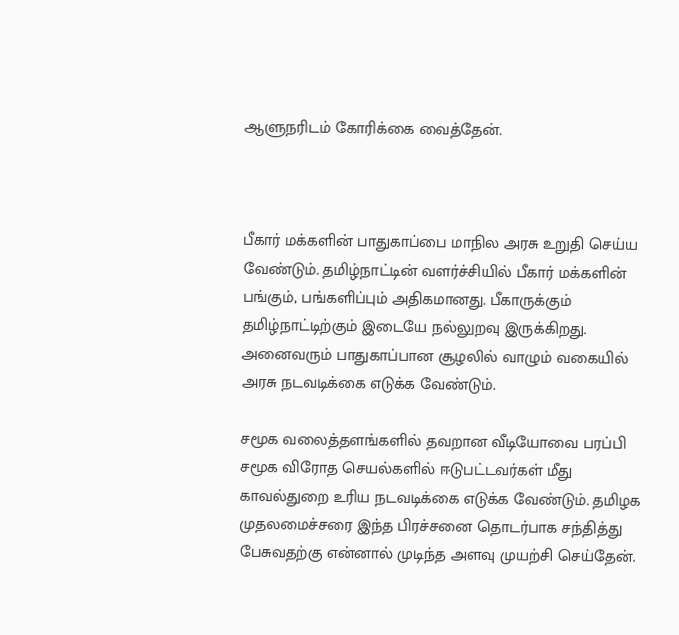ஆளுநரிடம் கோரிக்கை வைத்தேன்.



பீகார் மக்களின் பாதுகாப்பை மாநில அரசு உறுதி செய்ய வேண்டும். தமிழ்நாட்டின் வளர்ச்சியில் பீகார் மக்களின் பங்கும், பங்களிப்பும் அதிகமானது. பீகாருக்கும் தமிழ்நாட்டிற்கும் இடையே நல்லுறவு இருக்கிறது. அனைவரும் பாதுகாப்பான சூழலில் வாழும் வகையில் அரசு நடவடிக்கை எடுக்க வேண்டும்.

சமூக வலைத்தளங்களில் தவறான வீடியோவை பரப்பி சமூக விரோத செயல்களில் ஈடுபட்டவர்கள் மீது காவல்துறை உரிய நடவடிக்கை எடுக்க வேண்டும். தமிழக முதலமைச்சரை இந்த பிரச்சனை தொடர்பாக சந்தித்து பேசுவதற்கு என்னால் முடிந்த அளவு முயற்சி செய்தேன்.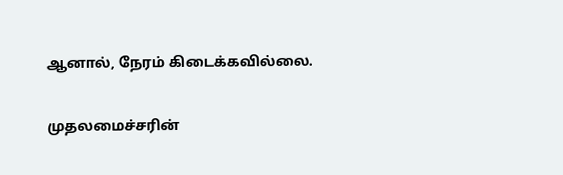ஆனால், நேரம் கிடைக்கவில்லை.

முதலமைச்சரின்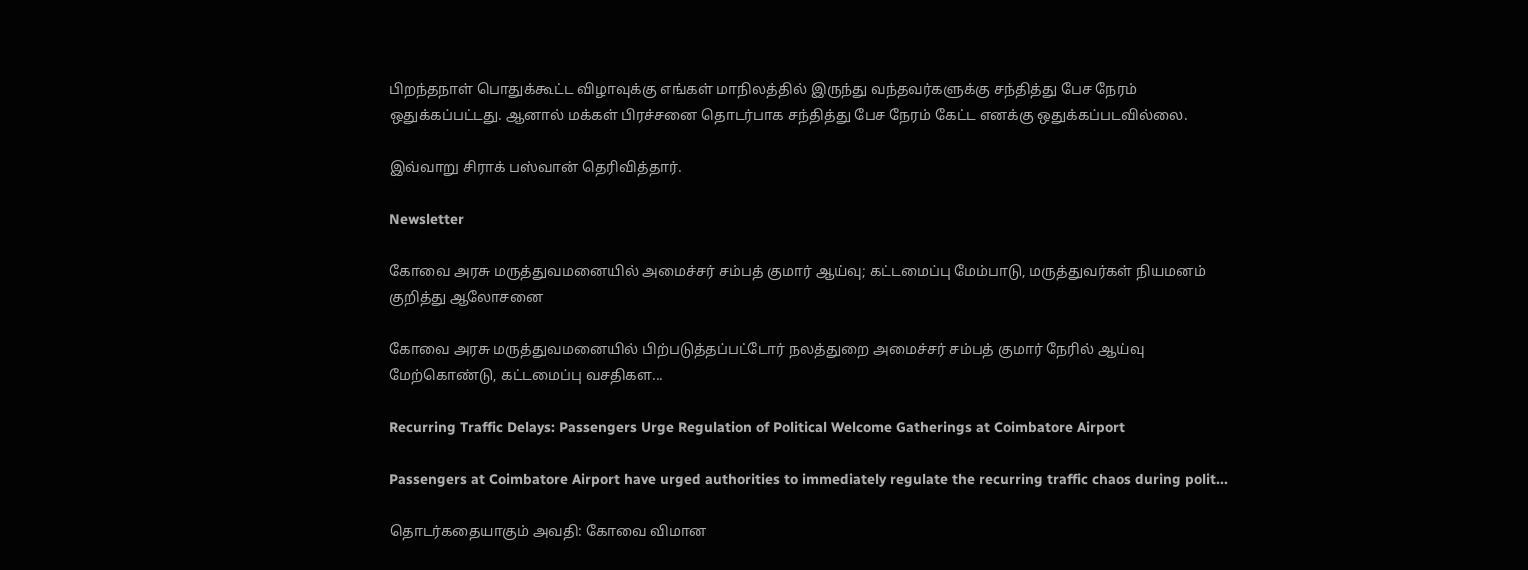பிறந்தநாள் பொதுக்கூட்ட விழாவுக்கு எங்கள் மாநிலத்தில் இருந்து வந்தவர்களுக்கு சந்தித்து பேச நேரம் ஒதுக்கப்பட்டது. ஆனால் மக்கள் பிரச்சனை தொடர்பாக சந்தித்து பேச நேரம் கேட்ட எனக்கு ஒதுக்கப்படவில்லை.

இவ்வாறு சிராக் பஸ்வான் தெரிவித்தார்.

Newsletter

கோவை அரசு மருத்துவமனையில் அமைச்சர் சம்பத் குமார் ஆய்வு; கட்டமைப்பு மேம்பாடு, மருத்துவர்கள் நியமனம் குறித்து ஆலோசனை

கோவை அரசு மருத்துவமனையில் பிற்படுத்தப்பட்டோர் நலத்துறை அமைச்சர் சம்பத் குமார் நேரில் ஆய்வு மேற்கொண்டு, கட்டமைப்பு வசதிகள...

Recurring Traffic Delays: Passengers Urge Regulation of Political Welcome Gatherings at Coimbatore Airport

Passengers at Coimbatore Airport have urged authorities to immediately regulate the recurring traffic chaos during polit...

தொடர்கதையாகும் அவதி: கோவை விமான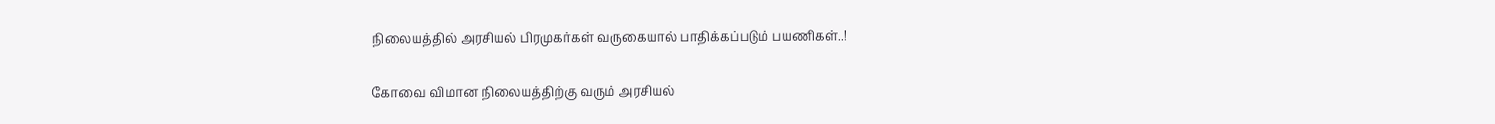நிலையத்தில் அரசியல் பிரமுகர்கள் வருகையால் பாதிக்கப்படும் பயணிகள்..!

கோவை விமான நிலையத்திற்கு வரும் அரசியல்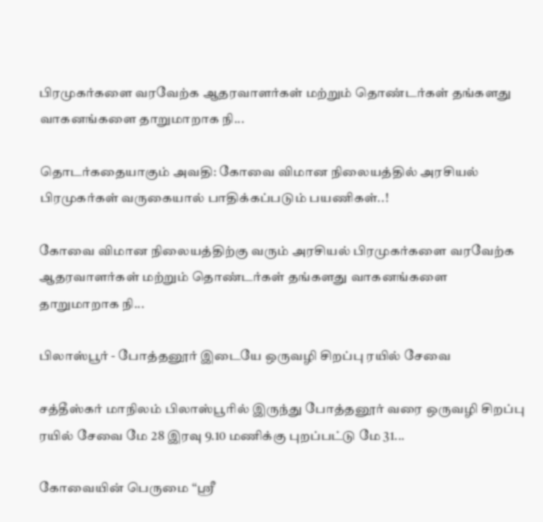பிரமுகர்களை வரவேற்க ஆதரவாளர்கள் மற்றும் தொண்டர்கள் தங்களது வாகனங்களை தாறுமாறாக நி...

தொடர்கதையாகும் அவதி: கோவை விமான நிலையத்தில் அரசியல் பிரமுகர்கள் வருகையால் பாதிக்கப்படும் பயணிகள்..!

கோவை விமான நிலையத்திற்கு வரும் அரசியல் பிரமுகர்களை வரவேற்க ஆதரவாளர்கள் மற்றும் தொண்டர்கள் தங்களது வாகனங்களை தாறுமாறாக நி...

பிலாஸ்பூர் - போத்தனூர் இடையே ஒருவழி சிறப்பு ரயில் சேவை

சத்தீஸ்கர் மாநிலம் பிலாஸ்பூரில் இருந்து போத்தனூர் வரை ஒருவழி சிறப்பு ரயில் சேவை மே 28 இரவு 9.10 மணிக்கு புறப்பட்டு மே 31...

கோவையின் பெருமை “ஸ்ரீ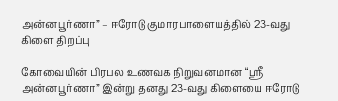அன்னபூர்ணா” – ஈரோடு குமாரபாளையத்தில் 23-வது கிளை திறப்பு

கோவையின் பிரபல உணவக நிறுவனமான “ஸ்ரீ அன்னபூர்ணா” இன்று தனது 23-வது கிளையை ஈரோடு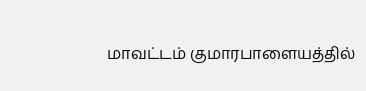மாவட்டம் குமாரபாளையத்தில்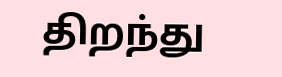திறந்து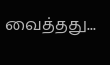வைத்தது...